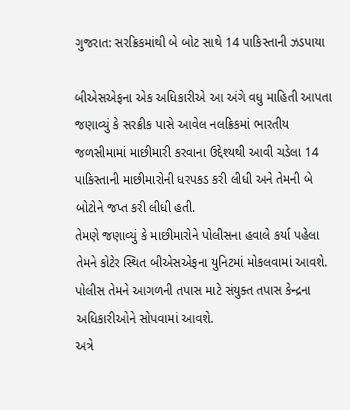ગુજરાત: સરક્રિકમાંથી બે બોટ સાથે 14 પાકિસ્તાની ઝડપાયા

બીએસએફના એક અધિકારીએ આ અંગે વધુ માહિતી આપતા જણાવ્યું કે સરક્રીક પાસે આવેલ નલક્રિકમાં ભારતીય જળસીમામાં માછીમારી કરવાના ઉદ્દેશ્યથી આવી ચડેલા 14 પાકિસ્તાની માછીમારોની ધરપકડ કરી લીધી અને તેમની બે બોટોને જપ્ત કરી લીધી હતી.
તેમણે જણાવ્યું કે માછીમારોને પોલીસના હવાલે કર્યા પહેલા તેમને કોટેર સ્થિત બીએસએફના યુનિટમાં મોકલવામાં આવશે. પોલીસ તેમને આગળની તપાસ માટે સંયુક્ત તપાસ કેન્દ્રના અધિકારીઓને સોપવામાં આવશે.
અત્રે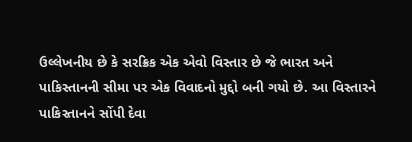ઉલ્લેખનીય છે કે સરક્રિક એક એવો વિસ્તાર છે જે ભારત અને પાકિસ્તાનની સીમા પર એક વિવાદનો મુદ્દો બની ગયો છે. આ વિસ્તારને પાકિસ્તાનને સોંપી દેવા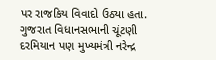પર રાજકિય વિવાદો ઉઠ્યા હતા. ગુજરાત વિધાનસભાની ચૂંટણી દરમિયાન પણ મુખ્યમંત્રી નરેન્દ્ર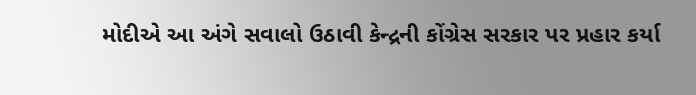મોદીએ આ અંગે સવાલો ઉઠાવી કેન્દ્રની કોંગ્રેસ સરકાર પર પ્રહાર કર્યા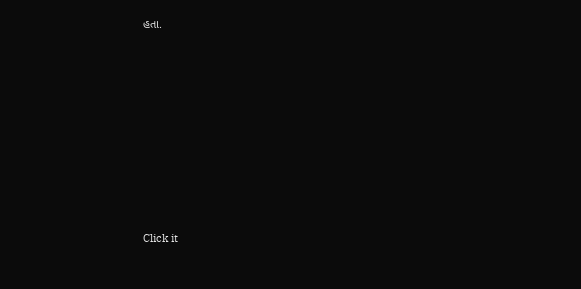હતા.












Click it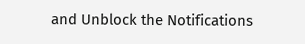and Unblock the Notifications